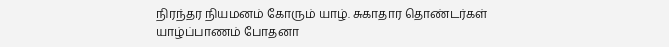நிரந்தர நியமனம் கோரும் யாழ். சுகாதார தொண்டர்கள்
யாழ்ப்பாணம் போதனா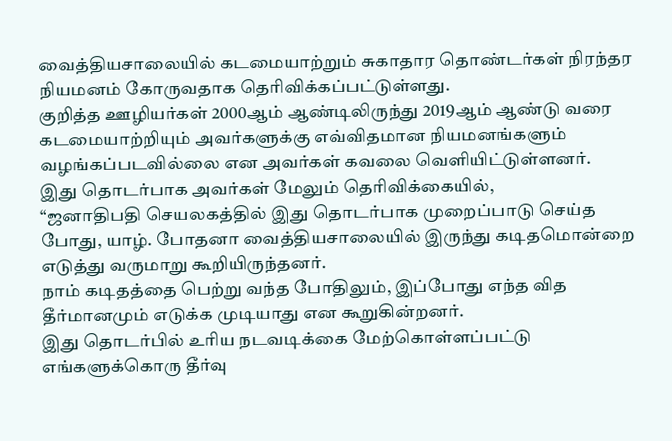வைத்தியசாலையில் கடமையாற்றும் சுகாதார தொண்டர்கள் நிரந்தர நியமனம் கோருவதாக தெரிவிக்கப்பட்டுள்ளது.
குறித்த ஊழியர்கள் 2000ஆம் ஆண்டிலிருந்து 2019ஆம் ஆண்டு வரை கடமையாற்றியும் அவர்களுக்கு எவ்விதமான நியமனங்களும் வழங்கப்படவில்லை என அவர்கள் கவலை வெளியிட்டுள்ளனர்.
இது தொடர்பாக அவர்கள் மேலும் தெரிவிக்கையில்,
“ஜனாதிபதி செயலகத்தில் இது தொடர்பாக முறைப்பாடு செய்த போது, யாழ். போதனா வைத்தியசாலையில் இருந்து கடிதமொன்றை எடுத்து வருமாறு கூறியிருந்தனர்.
நாம் கடிதத்தை பெற்று வந்த போதிலும், இப்போது எந்த வித தீர்மானமும் எடுக்க முடியாது என கூறுகின்றனர்.
இது தொடர்பில் உரிய நடவடிக்கை மேற்கொள்ளப்பட்டு எங்களுக்கொரு தீர்வு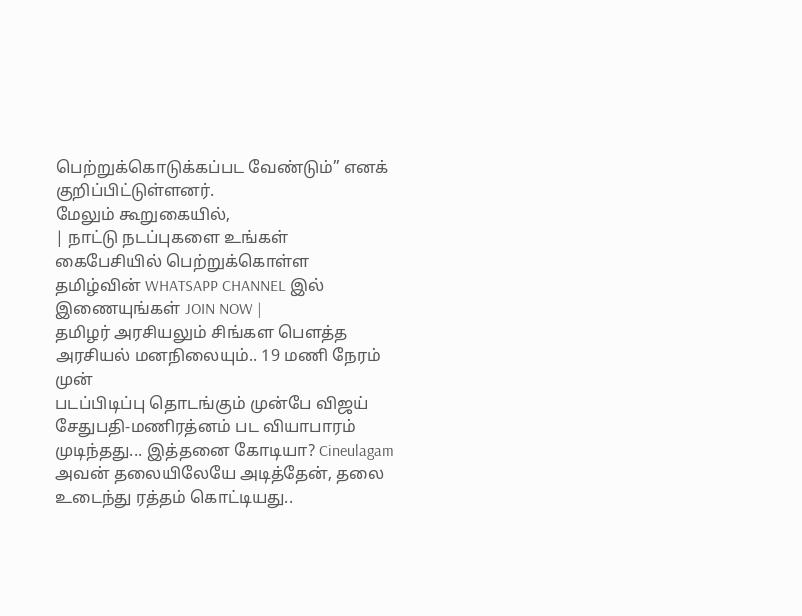பெற்றுக்கொடுக்கப்பட வேண்டும்” எனக் குறிப்பிட்டுள்ளனர்.
மேலும் கூறுகையில்,
| நாட்டு நடப்புகளை உங்கள் கைபேசியில் பெற்றுக்கொள்ள தமிழ்வின் WHATSAPP CHANNEL இல் இணையுங்கள் JOIN NOW |
தமிழர் அரசியலும் சிங்கள பௌத்த அரசியல் மனநிலையும்.. 19 மணி நேரம் முன்
படப்பிடிப்பு தொடங்கும் முன்பே விஜய் சேதுபதி-மணிரத்னம் பட வியாபாரம் முடிந்தது... இத்தனை கோடியா? Cineulagam
அவன் தலையிலேயே அடித்தேன், தலை உடைந்து ரத்தம் கொட்டியது..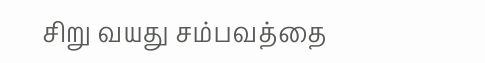சிறு வயது சம்பவத்தை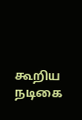கூறிய நடிகை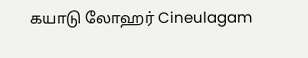கயாடு லோஹர் Cineulagam